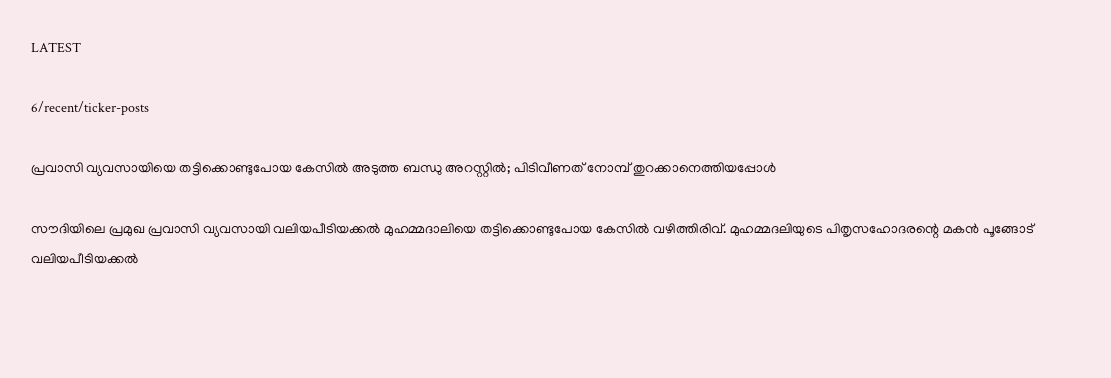LATEST

6/recent/ticker-posts

പ്രവാസി വ്യവസായിയെ തട്ടിക്കൊണ്ടുപോയ കേസില്‍ അടുത്ത ബന്ധു അറസ്റ്റില്‍; പിടിവീണത് നോമ്പ് തുറക്കാനെത്തിയപ്പോള്‍

സൗദിയിലെ പ്രമുഖ പ്രവാസി വ്യവസായി വലിയപീടിയക്കല്‍ മുഹമ്മദാലിയെ തട്ടിക്കൊണ്ടുപോയ കേസില്‍ വഴിത്തിരിവ്. മുഹമ്മദലിയുടെ പിതൃസഹോദരന്റെ മകന്‍ പൂങ്ങോട് വലിയപീടിയക്കല്‍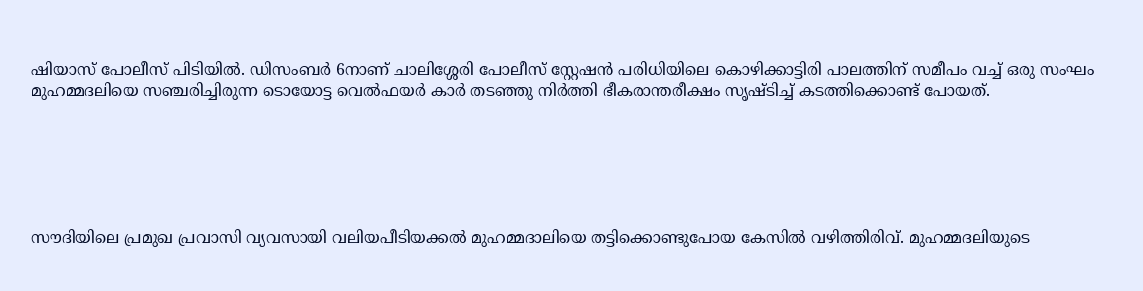ഷിയാസ് പോലീസ് പിടിയില്‍. ഡിസംബര്‍ 6നാണ് ചാലിശ്ശേരി പോലീസ് സ്റ്റേഷന്‍ പരിധിയിലെ കൊഴിക്കാട്ടിരി പാലത്തിന് സമീപം വച്ച് ഒരു സംഘം മുഹമ്മദലിയെ സഞ്ചരിച്ചിരുന്ന ടൊയോട്ട വെല്‍ഫയര്‍ കാര്‍ തടഞ്ഞു നിര്‍ത്തി ഭീകരാന്തരീക്ഷം സൃഷ്ടിച്ച് കടത്തിക്കൊണ്ട് പോയത്.






സൗദിയിലെ പ്രമുഖ പ്രവാസി വ്യവസായി വലിയപീടിയക്കല്‍ മുഹമ്മദാലിയെ തട്ടിക്കൊണ്ടുപോയ കേസില്‍ വഴിത്തിരിവ്. മുഹമ്മദലിയുടെ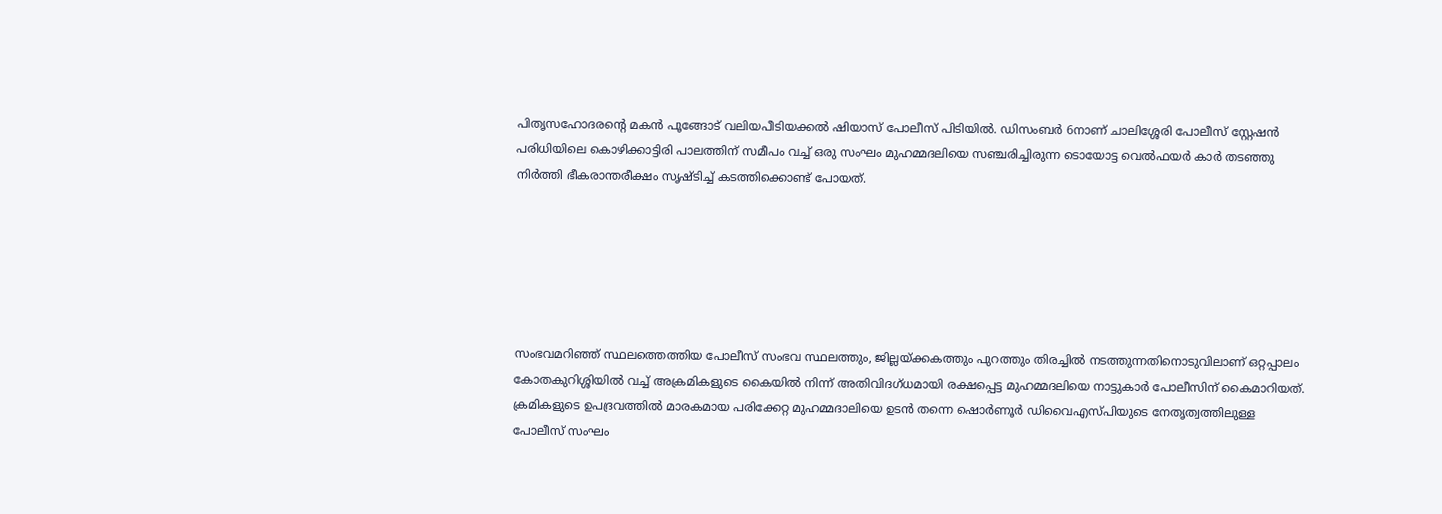പിതൃസഹോദരന്റെ മകന്‍ പൂങ്ങോട് വലിയപീടിയക്കല്‍ ഷിയാസ് പോലീസ് പിടിയില്‍. ഡിസംബര്‍ 6നാണ് ചാലിശ്ശേരി പോലീസ് സ്റ്റേഷന്‍ പരിധിയിലെ കൊഴിക്കാട്ടിരി പാലത്തിന് സമീപം വച്ച് ഒരു സംഘം മുഹമ്മദലിയെ സഞ്ചരിച്ചിരുന്ന ടൊയോട്ട വെല്‍ഫയര്‍ കാര്‍ തടഞ്ഞു നിര്‍ത്തി ഭീകരാന്തരീക്ഷം സൃഷ്ടിച്ച് കടത്തിക്കൊണ്ട് പോയത്.






സംഭവമറിഞ്ഞ് സ്ഥലത്തെത്തിയ പോലീസ് സംഭവ സ്ഥലത്തും, ജില്ലയ്ക്കകത്തും പുറത്തും തിരച്ചില്‍ നടത്തുന്നതിനൊടുവിലാണ് ഒറ്റപ്പാലം കോതകുറിശ്ശിയില്‍ വച്ച് അക്രമികളുടെ കൈയില്‍ നിന്ന് അതിവിദഗ്ധമായി രക്ഷപ്പെട്ട മുഹമ്മദലിയെ നാട്ടുകാര്‍ പോലീസിന് കൈമാറിയത്. ക്രമികളുടെ ഉപദ്രവത്തില്‍ മാരകമായ പരിക്കേറ്റ മുഹമ്മദാലിയെ ഉടന്‍ തന്നെ ഷൊര്‍ണൂര്‍ ഡിവൈഎസ്പിയുടെ നേതൃത്വത്തിലുള്ള പോലീസ് സംഘം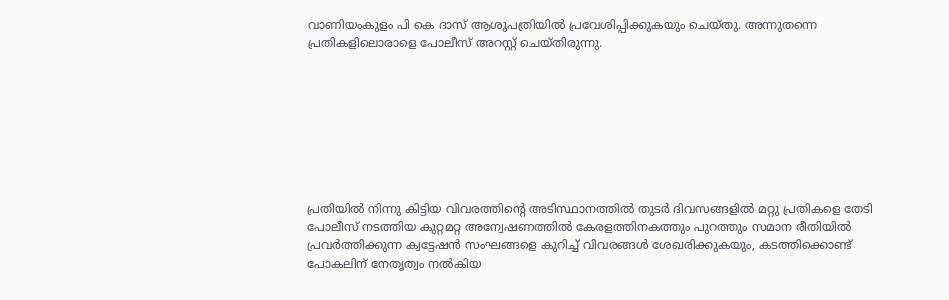വാണിയംകുളം പി കെ ദാസ് ആശുപത്രിയില്‍ പ്രവേശിപ്പിക്കുകയും ചെയ്തു. അന്നുതന്നെ പ്രതികളിലൊരാളെ പോലീസ് അറസ്റ്റ് ചെയ്തിരുന്നു.








പ്രതിയില്‍ നിന്നു കിട്ടിയ വിവരത്തിന്റെ അടിസ്ഥാനത്തില്‍ തുടര്‍ ദിവസങ്ങളില്‍ മറ്റു പ്രതികളെ തേടി പോലീസ് നടത്തിയ കുറ്റമറ്റ അന്വേഷണത്തില്‍ കേരളത്തിനകത്തും പുറത്തും സമാന രീതിയില്‍ പ്രവര്‍ത്തിക്കുന്ന ക്വട്ടേഷന്‍ സംഘങ്ങളെ കുറിച്ച് വിവരങ്ങള്‍ ശേഖരിക്കുകയും, കടത്തിക്കൊണ്ട് പോകലിന് നേതൃത്വം നല്‍കിയ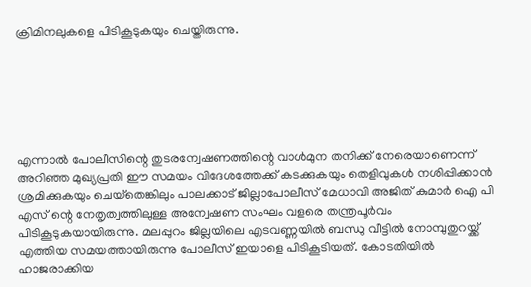ക്രിമിനലുകളെ പിടികൂടുകയും ചെയ്തിരുന്നു.






എന്നാല്‍ പോലീസിന്റെ തുടരന്വേഷണത്തിന്റെ വാള്‍മുന തനിക്ക് നേരെയാണെന്ന് അറിഞ്ഞ മുഖ്യപ്രതി ഈ സമയം വിദേശത്തേക്ക് കടക്കുകയും തെളിവുകള്‍ നശിപ്പിക്കാന്‍ ശ്രമിക്കുകയും ചെയ്‌തെങ്കിലും പാലക്കാട് ജില്ലാപോലീസ് മേധാവി അജിത് കുമാര്‍ ഐ പി എസ് ന്റെ നേതൃത്വത്തിലുള്ള അന്വേഷണ സംഘം വളരെ തന്ത്രപൂര്‍വം പിടികൂടുകയായിരുന്നു. മലപ്പുറം ജില്ലയിലെ എടവണ്ണയില്‍ ബന്ധു വീട്ടില്‍ നോമ്പുതുറയ്ക്ക് എത്തിയ സമയത്തായിരുന്നു പോലീസ് ഇയാളെ പിടികൂടിയത്. കോടതിയില്‍ ഹാജരാക്കിയ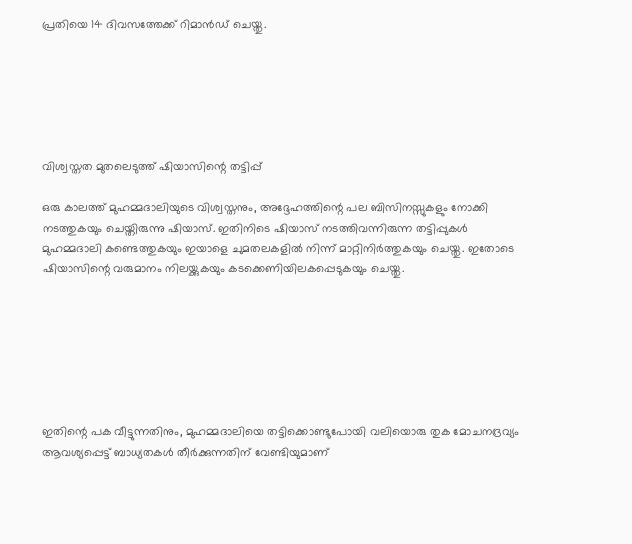പ്രതിയെ 14 ദിവസത്തേക്ക് റിമാന്‍ഡ് ചെയ്തു.






വിശ്വസ്തത മുതലെടുത്ത് ഷിയാസിന്റെ തട്ടിപ്പ്

ഒരു കാലത്ത് മുഹമ്മദാലിയുടെ വിശ്വസ്തനും, അദ്ദേഹത്തിന്റെ പല ബിസിനസ്സുകളും നോക്കി നടത്തുകയും ചെയ്തിരുന്നു ഷിയാസ്. ഇതിനിടെ ഷിയാസ് നടത്തിവന്നിരുന്ന തട്ടിപ്പുകള്‍ മുഹമ്മദാലി കണ്ടെത്തുകയും ഇയാളെ ചുമതലകളില്‍ നിന്ന് മാറ്റിനിര്‍ത്തുകയും ചെയ്തു. ഇതോടെ ഷിയാസിന്റെ വരുമാനം നിലയ്ക്കുകയും കടക്കെണിയിലകപ്പെടുകയും ചെയ്തു.







ഇതിന്റെ പക വീട്ടുന്നതിനും, മുഹമ്മദാലിയെ തട്ടിക്കൊണ്ടുപോയി വലിയൊരു തുക മോചനദ്രവ്യം ആവശ്യപ്പെട്ട് ബാധ്യതകള്‍ തീര്‍ക്കുന്നതിന് വേണ്ടിയുമാണ്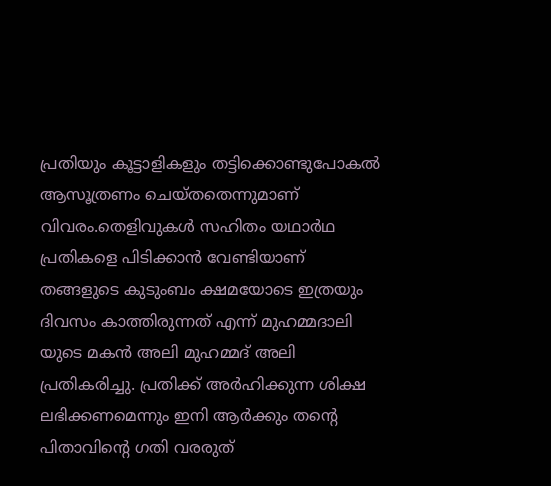പ്രതിയും കൂട്ടാളികളും തട്ടിക്കൊണ്ടുപോകല്‍ ആസൂത്രണം ചെയ്തതെന്നുമാണ് വിവരം.തെളിവുകള്‍ സഹിതം യഥാര്‍ഥ പ്രതികളെ പിടിക്കാന്‍ വേണ്ടിയാണ് തങ്ങളുടെ കുടുംബം ക്ഷമയോടെ ഇത്രയും ദിവസം കാത്തിരുന്നത് എന്ന് മുഹമ്മദാലി യുടെ മകന്‍ അലി മുഹമ്മദ് അലി പ്രതികരിച്ചു. പ്രതിക്ക് അര്‍ഹിക്കുന്ന ശിക്ഷ ലഭിക്കണമെന്നും ഇനി ആര്‍ക്കും തന്റെ പിതാവിന്റെ ഗതി വരരുത്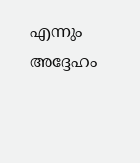എന്നും അദ്ദേഹം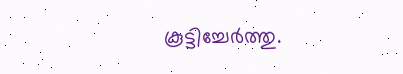കൂട്ടിച്ചേര്‍ത്തു.